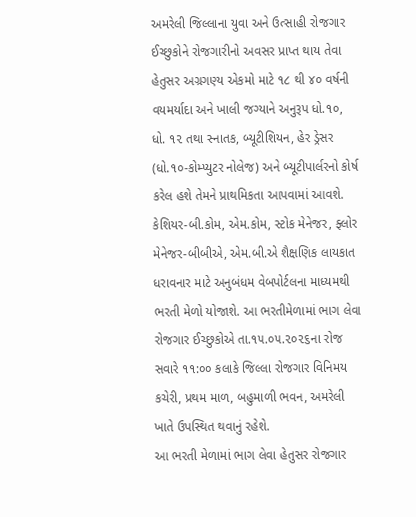અમરેલી જિલ્લાના યુવા અને ઉત્સાહી રોજગાર ઈચ્છુકોને રોજગારીનો અવસર પ્રાપ્ત થાય તેવા હેતુસર અગ્રગણ્ય એકમો માટે ૧૮ થી ૪૦ વર્ષની વયમર્યાદા અને ખાલી જગ્યાને અનુરૂપ ધો.૧૦, ધો. ૧૨ તથા સ્નાતક, બ્યૂટીશિયન, હેર ડ્રેસર (ધો.૧૦-કોમ્પ્યુટર નોલેજ) અને બ્યૂટીપાર્લરનો કોર્ષ કરેલ હશે તેમને પ્રાથમિકતા આપવામાં આવશે. કેશિયર-બી.કોમ, એમ.કોમ, સ્ટોક મેનેજર, ફ્લોર મેનેજર-બીબીએ, એમ.બી.એ શૈક્ષણિક લાયકાત ધરાવનાર માટે અનુબંધમ વેબપોર્ટલના માધ્યમથી ભરતી મેળો યોજાશે. આ ભરતીમેળામાં ભાગ લેવા રોજગાર ઈચ્છુકોએ તા.૧૫.૦૫.૨૦૨૬ના રોજ સવારે ૧૧:૦૦ કલાકે જિલ્લા રોજગાર વિનિમય કચેરી, પ્રથમ માળ, બહુમાળી ભવન, અમરેલી ખાતે ઉપસ્થિત થવાનું રહેશે.
આ ભરતી મેળામાં ભાગ લેવા હેતુસર રોજગાર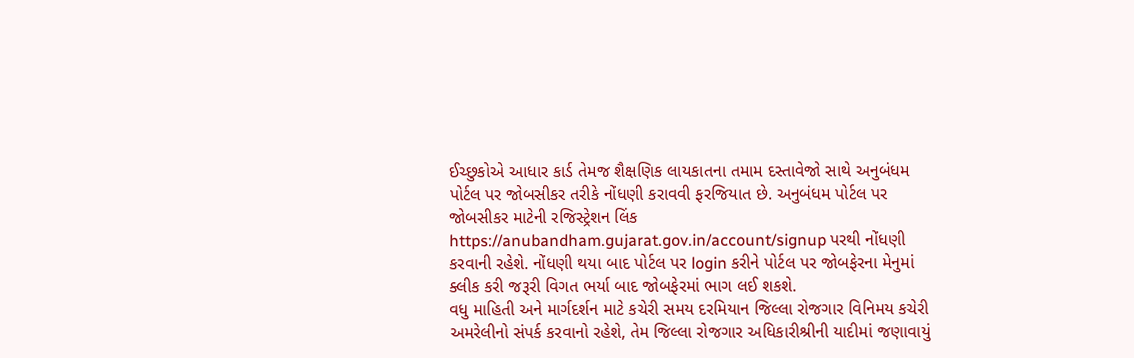ઈચ્છુકોએ આધાર કાર્ડ તેમજ શૈક્ષણિક લાયકાતના તમામ દસ્તાવેજો સાથે અનુબંધમ પોર્ટલ પર જોબસીકર તરીકે નોંધણી કરાવવી ફરજિયાત છે. અનુબંધમ પોર્ટલ પર જોબસીકર માટેની રજિસ્ટ્રેશન લિંક https://anubandham.gujarat.gov.in/account/signup પરથી નોંધણી કરવાની રહેશે. નોંધણી થયા બાદ પોર્ટલ પર login કરીને પોર્ટલ પર જોબફેરના મેનુમાં ક્લીક કરી જરૂરી વિગત ભર્યા બાદ જોબફેરમાં ભાગ લઈ શકશે.
વધુ માહિતી અને માર્ગદર્શન માટે કચેરી સમય દરમિયાન જિલ્લા રોજગાર વિનિમય કચેરી અમરેલીનો સંપર્ક કરવાનો રહેશે, તેમ જિલ્લા રોજગાર અધિકારીશ્રીની યાદીમાં જણાવાયું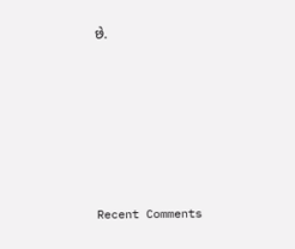છે.










Recent Comments